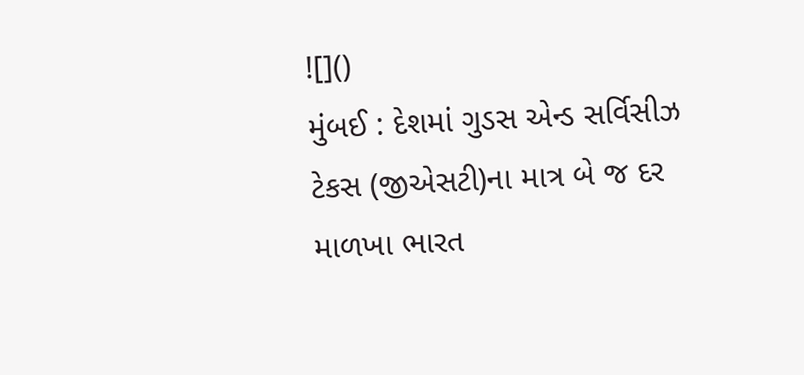![]()
મુંબઈ : દેશમાં ગુડસ એન્ડ સર્વિસીઝ ટેકસ (જીએસટી)ના માત્ર બે જ દર માળખા ભારત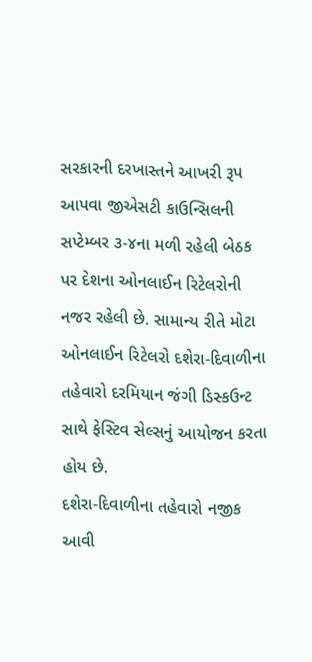સરકારની દરખાસ્તને આખરી રૂપ આપવા જીએસટી કાઉન્સિલની સપ્ટેમ્બર ૩-૪ના મળી રહેલી બેઠક પર દેશના ઓનલાઈન રિટેલરોની નજર રહેલી છે. સામાન્ય રીતે મોટા ઓનલાઈન રિટેલરો દશેરા-દિવાળીના તહેવારો દરમિયાન જંગી ડિસ્કઉન્ટ સાથે ફેસ્ટિવ સેલ્સનું આયોજન કરતા હોય છે.
દશેરા-દિવાળીના તહેવારો નજીક આવી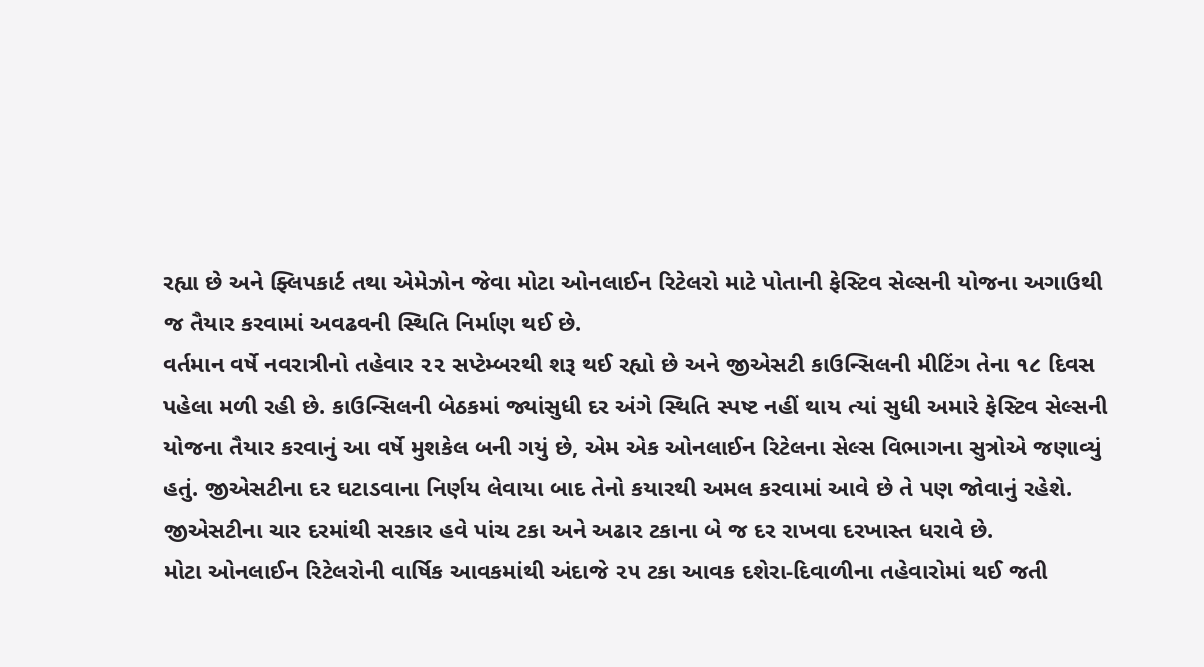રહ્યા છે અને ફ્લિપકાર્ટ તથા એમેઝોન જેવા મોટા ઓનલાઈન રિટેલરો માટે પોતાની ફેસ્ટિવ સેલ્સની યોજના અગાઉથી જ તૈયાર કરવામાં અવઢવની સ્થિતિ નિર્માણ થઈ છે.
વર્તમાન વર્ષે નવરાત્રીનો તહેવાર ૨૨ સપ્ટેમ્બરથી શરૂ થઈ રહ્યો છે અને જીએસટી કાઉન્સિલની મીટિંગ તેના ૧૮ દિવસ પહેલા મળી રહી છે. કાઉન્સિલની બેઠકમાં જ્યાંસુધી દર અંગે સ્થિતિ સ્પષ્ટ નહીં થાય ત્યાં સુધી અમારે ફેસ્ટિવ સેલ્સની યોજના તૈયાર કરવાનું આ વર્ષે મુશકેલ બની ગયું છે, એમ એક ઓનલાઈન રિટેલના સેલ્સ વિભાગના સુત્રોએ જણાવ્યું હતું. જીએસટીના દર ઘટાડવાના નિર્ણય લેવાયા બાદ તેનો કયારથી અમલ કરવામાં આવે છે તે પણ જોવાનું રહેશે.
જીએસટીના ચાર દરમાંથી સરકાર હવે પાંચ ટકા અને અઢાર ટકાના બે જ દર રાખવા દરખાસ્ત ધરાવે છે.
મોટા ઓનલાઈન રિટેલરોની વાર્ષિક આવકમાંથી અંદાજે ૨૫ ટકા આવક દશેરા-દિવાળીના તહેવારોમાં થઈ જતી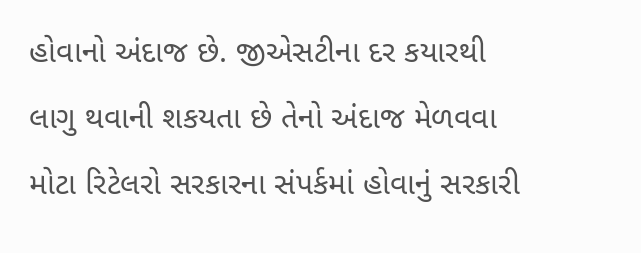હોવાનો અંદાજ છે. જીએસટીના દર કયારથી લાગુ થવાની શકયતા છે તેનો અંદાજ મેળવવા મોટા રિટેલરો સરકારના સંપર્કમાં હોવાનું સરકારી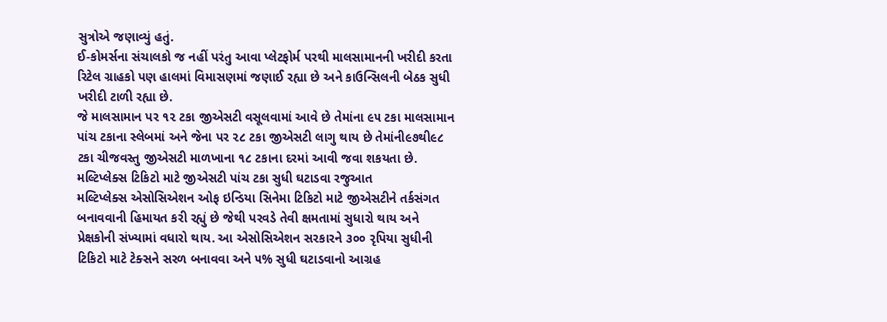સુત્રોએ જણાવ્યું હતું.
ઈ-કોમર્સના સંચાલકો જ નહીં પરંતુ આવા પ્લેટફોર્મ પરથી માલસામાનની ખરીદી કરતા રિટેલ ગ્રાહકો પણ હાલમાં વિમાસણમાં જણાઈ રહ્યા છે અને કાઉન્સિલની બેઠક સુધી ખરીદી ટાળી રહ્યા છે.
જે માલસામાન પર ૧૨ ટકા જીએસટી વસૂલવામાં આવે છે તેમાંના ૯૫ ટકા માલસામાન પાંચ ટકાના સ્લેબમાં અને જેના પર ૨૮ ટકા જીએસટી લાગુ થાય છે તેમાંની૯૭થી૯૮ ટકા ચીજવસ્તુ જીએસટી માળખાના ૧૮ ટકાના દરમાં આવી જવા શકયતા છે.
મલ્ટિપ્લેક્સ ટિકિટો માટે જીએસટી પાંચ ટકા સુધી ઘટાડવા રજુઆત
મલ્ટિપ્લેક્સ એસોસિએશન ઓફ ઇન્ડિયા સિનેમા ટિકિટો માટે જીએસટીને તર્કસંગત બનાવવાની હિમાયત કરી રહ્યું છે જેથી પરવડે તેવી ક્ષમતામાં સુધારો થાય અને પ્રેક્ષકોની સંખ્યામાં વધારો થાય. આ એસોસિએશન સરકારને ૩૦૦ રૃપિયા સુધીની ટિકિટો માટે ટેક્સને સરળ બનાવવા અને ૫% સુધી ઘટાડવાનો આગ્રહ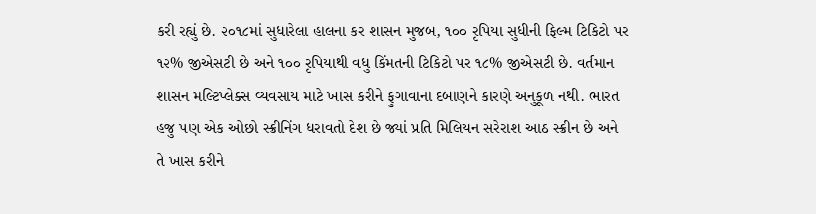કરી રહ્યું છે. ૨૦૧૮માં સુધારેલા હાલના કર શાસન મુજબ, ૧૦૦ રૃપિયા સુધીની ફિલ્મ ટિકિટો પર ૧૨% જીએસટી છે અને ૧૦૦ રૃપિયાથી વધુ કિંમતની ટિકિટો પર ૧૮% જીએસટી છે. વર્તમાન શાસન મલ્ટિપ્લેક્સ વ્યવસાય માટે ખાસ કરીને ફુગાવાના દબાણને કારણે અનુકૂળ નથી. ભારત હજુ પણ એક ઓછો સ્ક્રીનિંગ ધરાવતો દેશ છે જ્યાં પ્રતિ મિલિયન સરેરાશ આઠ સ્ક્રીન છે અને તે ખાસ કરીને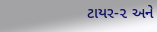ટાયર-૨ અને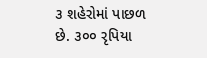૩ શહેરોમાં પાછળ છે. ૩૦૦ રૃપિયા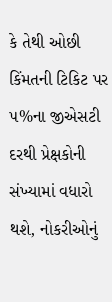કે તેથી ઓછી કિંમતની ટિકિટ પર ૫%ના જીએસટી દરથી પ્રેક્ષકોની સંખ્યામાં વધારો થશે, નોકરીઓનું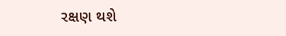રક્ષણ થશે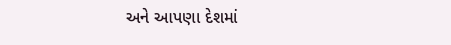અને આપણા દેશમાં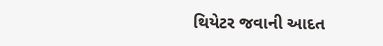થિયેટર જવાની આદત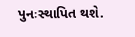પુનઃસ્થાપિત થશે.